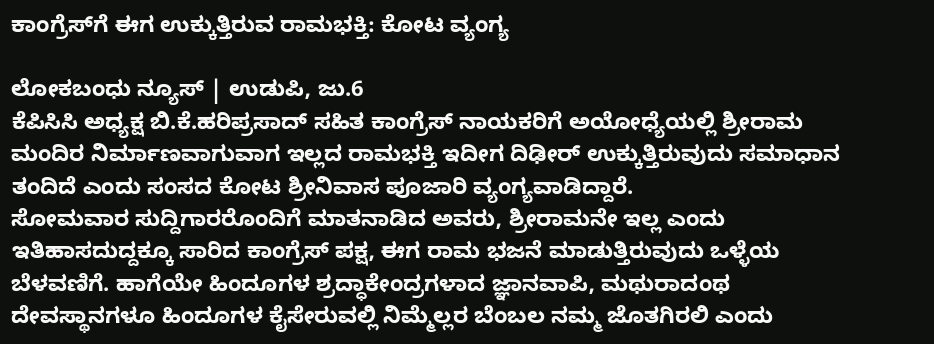ಕಾಂಗ್ರೆಸ್‌ಗೆ ಈಗ ಉಕ್ಕುತ್ತಿರುವ ರಾಮಭಕ್ತಿ: ಕೋಟ ವ್ಯಂಗ್ಯ

ಲೋಕಬಂಧು ನ್ಯೂಸ್ | ಉಡುಪಿ, ಜು.6
ಕೆಪಿಸಿಸಿ ಅಧ್ಯಕ್ಷ ಬಿ.ಕೆ.ಹರಿಪ್ರಸಾದ್ ಸಹಿತ ಕಾಂಗ್ರೆಸ್ ನಾಯಕರಿಗೆ ಅಯೋಧ್ಯೆಯಲ್ಲಿ ಶ್ರೀರಾಮ ಮಂದಿರ ನಿರ್ಮಾಣವಾಗುವಾಗ ಇಲ್ಲದ ರಾಮಭಕ್ತಿ ಇದೀಗ ದಿಢೀರ್ ಉಕ್ಕುತ್ತಿರುವುದು ಸಮಾಧಾನ ತಂದಿದೆ ಎಂದು ಸಂಸದ ಕೋಟ ಶ್ರೀನಿವಾಸ ಪೂಜಾರಿ ವ್ಯಂಗ್ಯವಾಡಿದ್ದಾರೆ.
ಸೋಮವಾರ ಸುದ್ದಿಗಾರರೊಂದಿಗೆ ಮಾತನಾಡಿದ ಅವರು, ಶ್ರೀರಾಮನೇ ಇಲ್ಲ ಎಂದು ಇತಿಹಾಸದುದ್ದಕ್ಕೂ ಸಾರಿದ ಕಾಂಗ್ರೆಸ್ ಪಕ್ಷ, ಈಗ ರಾಮ ಭಜನೆ ಮಾಡುತ್ತಿರುವುದು ಒಳ್ಳೆಯ ಬೆಳವಣಿಗೆ. ಹಾಗೆಯೇ ಹಿಂದೂಗಳ ಶ್ರದ್ಧಾಕೇಂದ್ರಗಳಾದ ಜ್ಞಾನವಾಪಿ, ಮಥುರಾದಂಥ ದೇವಸ್ಥಾನಗಳೂ ಹಿಂದೂಗಳ ಕೈಸೇರುವಲ್ಲಿ ನಿಮ್ಮೆಲ್ಲರ ಬೆಂಬಲ ನಮ್ಮ ಜೊತಗಿರಲಿ ಎಂದು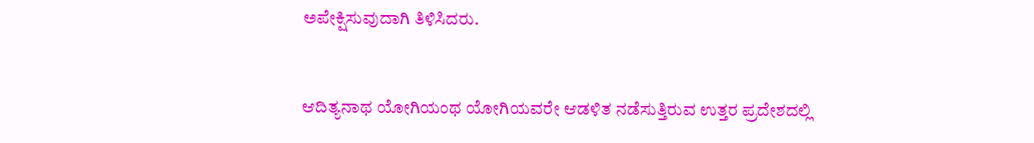ಅಪೇಕ್ಷಿಸುವುದಾಗಿ ತಿಳಿಸಿದರು.


ಆದಿತ್ಯನಾಥ ಯೋಗಿಯಂಥ ಯೋಗಿಯವರೇ ಆಡಳಿತ ನಡೆಸುತ್ತಿರುವ ಉತ್ತರ ಪ್ರದೇಶದಲ್ಲಿ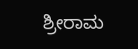ಶ್ರೀರಾಮ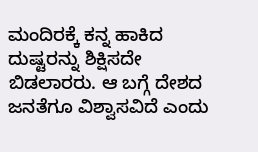ಮಂದಿರಕ್ಕೆ ಕನ್ನ ಹಾಕಿದ ದುಷ್ಟರನ್ನು ಶಿಕ್ಷಿಸದೇ ಬಿಡಲಾರರು. ಆ ಬಗ್ಗೆ ದೇಶದ ಜನತೆಗೂ ವಿಶ್ವಾಸವಿದೆ ಎಂದು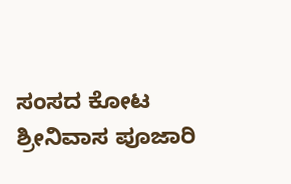ಸಂಸದ ಕೋಟ ಶ್ರೀನಿವಾಸ ಪೂಜಾರಿ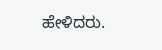ಹೇಳಿದರು.